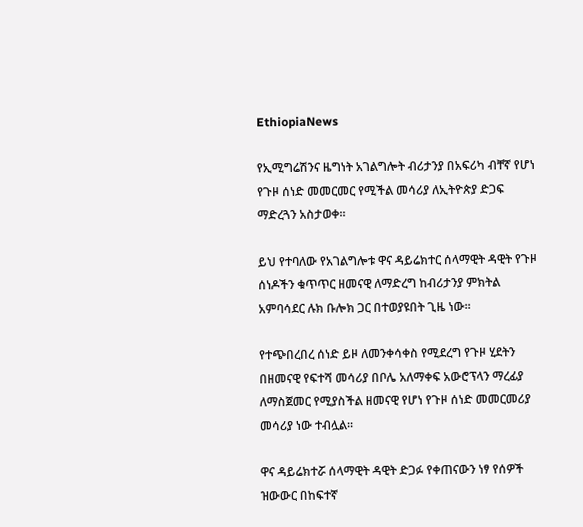EthiopiaNews

የኢሚግሬሽንና ዜግነት አገልግሎት ብሪታንያ በአፍሪካ ብቸኛ የሆነ የጉዞ ሰነድ መመርመር የሚችል መሳሪያ ለኢትዮጵያ ድጋፍ ማድረጓን አስታወቀ።

ይህ የተባለው የአገልግሎቱ ዋና ዳይሬክተር ሰላማዊት ዳዊት የጉዞ ሰነዶችን ቁጥጥር ዘመናዊ ለማድረግ ከብሪታንያ ምክትል አምባሳደር ሉክ ቡሎክ ጋር በተወያዩበት ጊዜ ነው፡፡

የተጭበረበረ ሰነድ ይዞ ለመንቀሳቀስ የሚደረግ የጉዞ ሂደትን በዘመናዊ የፍተሻ መሳሪያ በቦሌ አለማቀፍ አውሮፕላን ማረፊያ ለማስጀመር የሚያስችል ዘመናዊ የሆነ የጉዞ ሰነድ መመርመሪያ መሳሪያ ነው ተብሏል።

ዋና ዳይሬክተሯ ሰላማዊት ዳዊት ድጋፉ የቀጠናውን ነፃ የሰዎች ዝውውር በከፍተኛ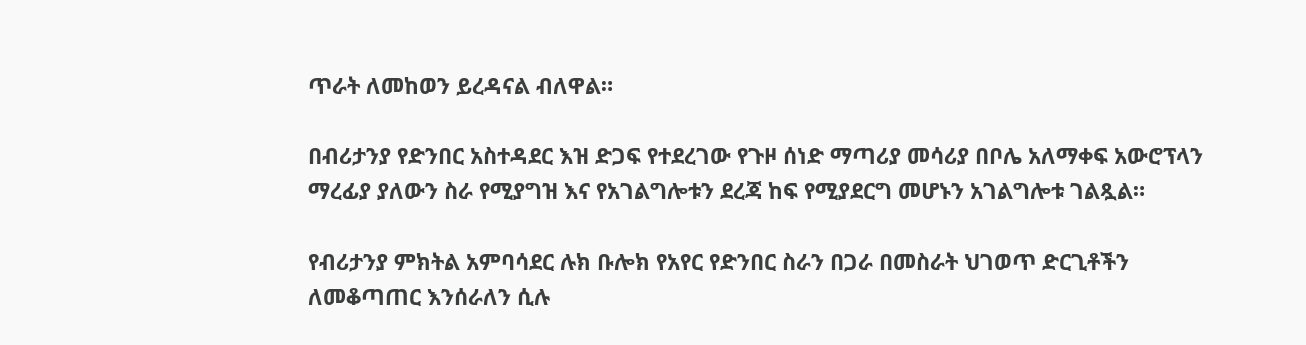ጥራት ለመከወን ይረዳናል ብለዋል።

በብሪታንያ የድንበር አስተዳደር እዝ ድጋፍ የተደረገው የጉዞ ሰነድ ማጣሪያ መሳሪያ በቦሌ አለማቀፍ አውሮፕላን ማረፊያ ያለውን ስራ የሚያግዝ እና የአገልግሎቱን ደረጃ ከፍ የሚያደርግ መሆኑን አገልግሎቱ ገልጿል።

የብሪታንያ ምክትል አምባሳደር ሉክ ቡሎክ የአየር የድንበር ስራን በጋራ በመስራት ህገወጥ ድርጊቶችን ለመቆጣጠር እንሰራለን ሲሉ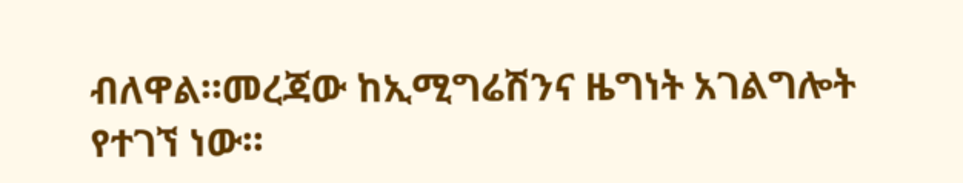ብለዋል።መረጃው ከኢሚግሬሽንና ዜግነት አገልግሎት የተገኘ ነው።